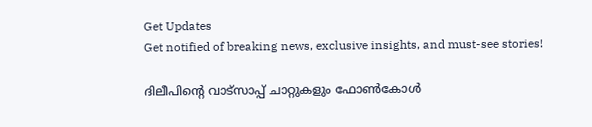Get Updates
Get notified of breaking news, exclusive insights, and must-see stories!

ദിലീപിന്റെ വാട്‌സാപ്പ് ചാറ്റുകളും ഫോൺകോൾ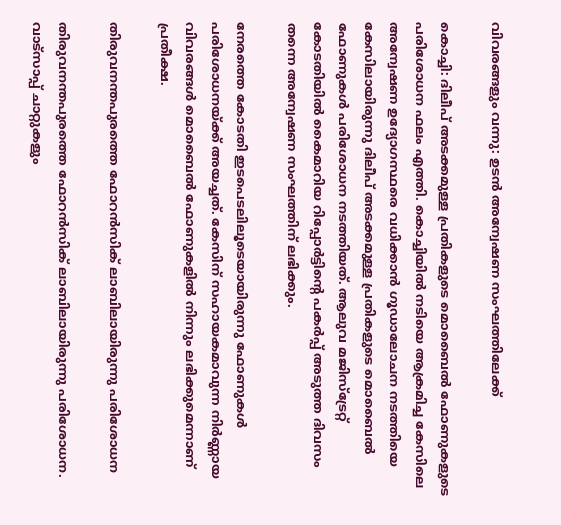വിവരങ്ങളും വന്നു: ഉടന്‍ അന്വേഷണ സംഘത്തിലേക്ക്

കൊച്ചി: ദിലീപ് അടക്കമുള്ള പ്രതികളുടെ മൊബൈല്‍ ഫോണുകളുടെ പരിശോധന ഫലം എത്തി. കൊച്ചിയില്‍ നടിയെ ആക്രമിച്ച കേസിലെ അന്വേഷണ ഉദ്യോഗസ്ഥരെ വധിക്കാന്‍ ഗൂഡാലോചന നടത്തിയെ കേസിലായിരുന്നു ദിലീപ് അടക്കമുള്ള പ്രതികളുടെ മൊബൈല്‍ ഫോണുകള്‍ പരിശോധന നടത്തിയത്. ആലുവ മജിസ്ട്രേറ്റ് കോടതിയില്‍ കൈമാറിയ റിപ്പോർട്ടിന്റെ പകർപ്പ് അടുത്ത ദിവസം തന്നെ അന്വേഷണ സംഘത്തിന് ലഭിക്കും.

നേരത്തെ കോടതി ഇടപെടലിലൂടെയായിരുന്നു ഫോണുകള്‍ പരിശോധനയ്ക്ക് അയച്ചത്. കേസിന് സഹായകമാവുന്ന നിർണ്ണായ വിവരങ്ങള്‍ മൊബൈല്‍ ഫോണുകളില്‍ നിന്നും ലഭിക്കുമെന്നാണ് പ്രതീക്ഷ.

തിരുവനന്തപുരത്തെ ഫോറന്‍സിക് ലാബിലായിരുന്നു പരിശോധന

തിരുവനന്തപുരത്തെ ഫോറന്‍സിക് ലാബിലായിരുന്നു പരിശോധന. വാട്സാപ്പ് ചാറ്റുകളും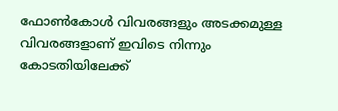ഫോണ്‍കോള്‍ വിവരങ്ങളും അടക്കമുള്ള വിവരങ്ങളാണ് ഇവിടെ നിന്നും കോടതിയിലേക്ക്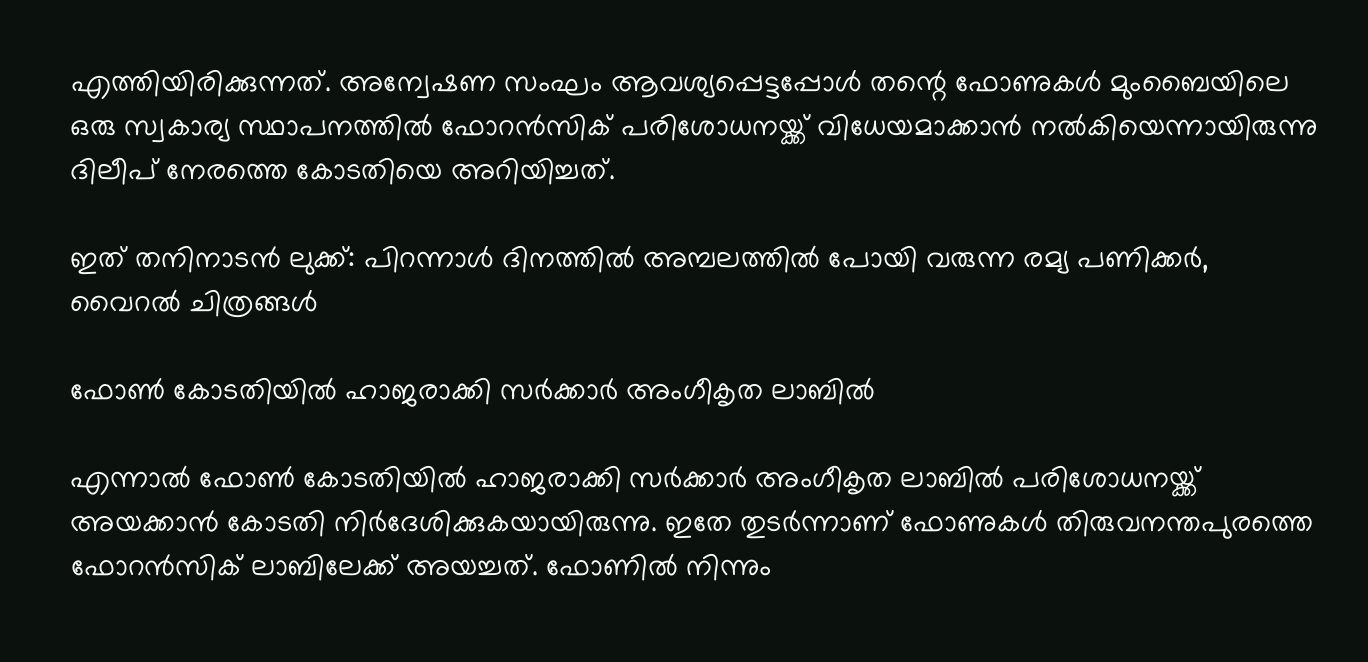എത്തിയിരിക്കുന്നത്. അന്വേഷണ സംഘം ആവശ്യപ്പെട്ടപ്പോള്‍ തന്റെ ഫോണുകള്‍ മുംബൈയിലെ ഒരു സ്വകാര്യ സ്ഥാപനത്തില്‍ ഫോറന്‍സിക് പരിശോധനയ്ക്ക് വിധേയമാക്കാന്‍ നല്‍കിയെന്നായിരുന്നു ദിലീപ് നേരത്തെ കോടതിയെ അറിയിച്ചത്.

ഇത് തനിനാടന്‍ ലുക്ക്: പിറന്നാള്‍ ദിനത്തില്‍ അമ്പലത്തില്‍ പോയി വരുന്ന രമ്യ പണിക്കർ, വൈറല്‍ ചിത്രങ്ങള്‍

ഫോണ്‍ കോടതിയില്‍ ഹാജരാക്കി സർക്കാർ അംഗീകൃത ലാബില്‍

എന്നാല്‍ ഫോണ്‍ കോടതിയില്‍ ഹാജരാക്കി സർക്കാർ അംഗീകൃത ലാബില്‍ പരിശോധനയ്ക്ക് അയക്കാന്‍ കോടതി നിർദേശിക്കുകയായിരുന്നു. ഇതേ തുടർന്നാണ് ഫോണുകള്‍ തിരുവനന്തപുരത്തെ ഫോറന്‍സിക് ലാബിലേക്ക് അയച്ചത്. ഫോണില്‍ നിന്നും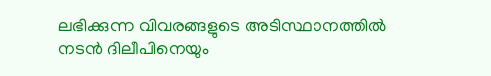ലഭിക്കുന്ന വിവരങ്ങളുടെ അടിസ്ഥാനത്തില്‍ നടൻ ദിലീപിനെയും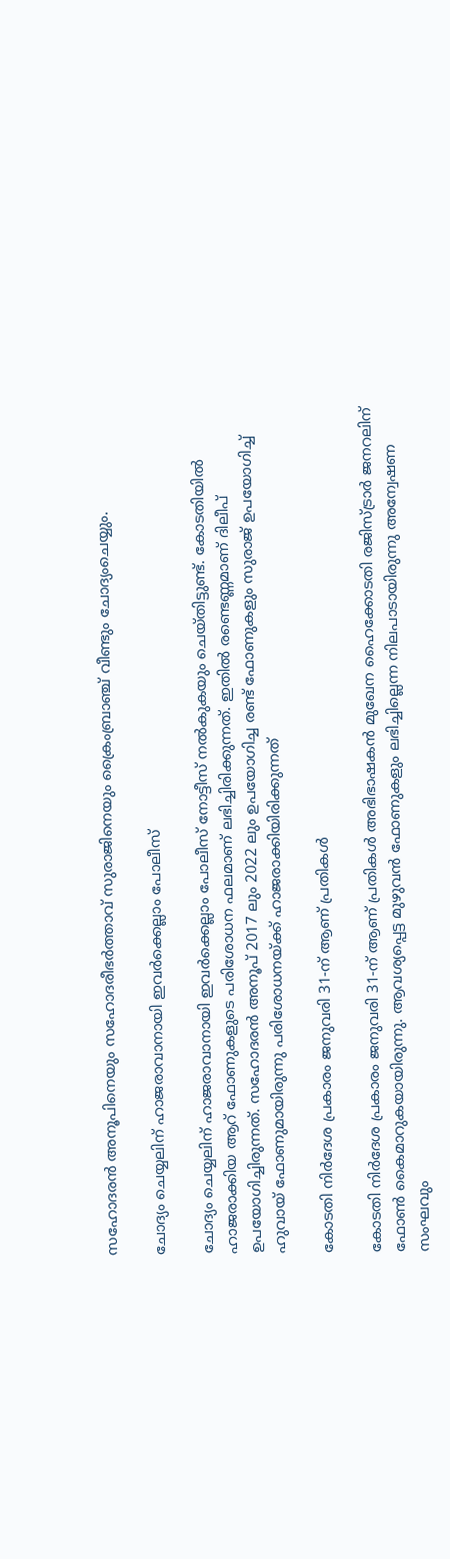സഹോദരൻ അനൂപിനെയും സഹോദരീഭർത്താവ് സുരാജിനെയും ക്രൈംബ്രാഞ്ച് വീണ്ടും ചോദ്യംചെയ്യും.

ചോദ്യം ചെയ്യലിന് ഹാജരാവാനായി ഇവർക്കെല്ലാം പോലീസ്

ചോദ്യം ചെയ്യലിന് ഹാജരാവാനായി ഇവർക്കെല്ലാം പോലീസ് നോട്ടീസ് നല്‍കുകയും ചെയ്തിട്ടുണ്ട്. കോടതിയില്‍ ഹാജരാക്കിയ ആറ് ഫോണുകളുടെ പരിശോധന ഫലമാണ് ലഭിച്ചിരിക്കുന്നത്. ഇതില്‍ രണ്ടെണ്ണമാണ് ദിലീപ് ഉപയോഗിച്ചിരുന്നത്. സഹോദരന്‍ അനൂപ് 2017 ലും 2022 ലും ഉപയോഗിച്ച രണ്ട് ഫോണുകളും സുരാജ് ഉപയോഗിച്ച് ഹുവായ്‌ ഫോണുമായിരുന്നു പരിശോധനയ്ക്ക് ഹാജരാക്കിയിരിക്കുന്നത്

കോടതി നിർദേശ പ്രകാരം ജനുവരി 31-ന്‌ ആണ് പ്രതികൾ

കോടതി നിർദേശ പ്രകാരം ജനുവരി 31-ന്‌ ആണ് പ്രതികൾ അഭിഭാഷകൻ മുഖേന ഹൈക്കോടതി രജിസ്ട്രാർ ജനറലിന്‌ ഫോൺ കൈമാറുകയായിരുന്നു. ആവശ്യപ്പെട്ട മുഴുവന്‍ ഫോണുകളും ലഭിച്ചില്ലെന്ന നിലപാടായിരുന്നു അന്വേഷണ സംഘവും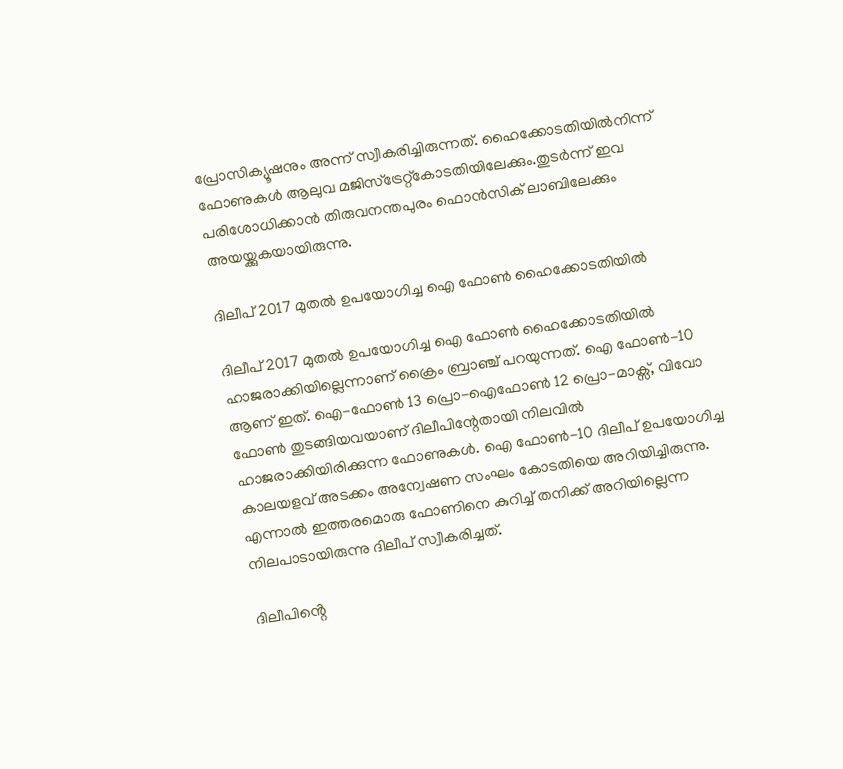പ്രോസിക്യൂഷനും അന്ന് സ്വീകരിച്ചിരുന്നത്. ഹൈക്കോടതിയിൽനിന്ന് ഫോണുകൾ ആലുവ മജിസ്‌ട്രേറ്റ്‌കോടതിയിലേക്കും.തുടർന്ന്‌ ഇവ പരിശോധിക്കാൻ തിരുവനന്തപുരം ഫൊൻസിക് ലാബിലേക്കും അയയ്ക്കുകയായിരുന്നു.

ദിലീപ്‌ 2017 മുതൽ ഉപയോഗിച്ച ഐ ഫോണ്‍ ഹൈക്കോടതിയില്‍

ദിലീപ്‌ 2017 മുതൽ ഉപയോഗിച്ച ഐ ഫോണ്‍ ഹൈക്കോടതിയില്‍ ഹാജരാക്കിയില്ലെന്നാണ് ക്രൈം ബ്രാഞ്ച് പറയുന്നത്. ഐ ഫോൺ-10 ആണ്‌ ഇത്. ഐ-ഫോൺ 13 പ്രൊ-ഐഫോൺ 12 പ്രൊ-മാക്സ്‌, വിവോ ഫോൺ തുടങ്ങിയവയാണ് ദിലീപിന്റേതായി നിലവില്‍ ഹാജരാക്കിയിരിക്കുന്ന ഫോണുകള്‍. ഐ ഫോൺ-10 ദിലീപ് ഉപയോഗിച്ച കാലയളവ് അടക്കം അന്വേഷണ സംഘം കോടതിയെ അറിയിച്ചിരുന്നു. എന്നാല്‍ ഇത്തരമൊരു ഫോണിനെ കുറിച്ച് തനിക്ക് അറിയില്ലെന്ന നിലപാടായിരുന്നു ദിലീപ് സ്വീകരിച്ചത്.

ദിലീപിൻ്റെ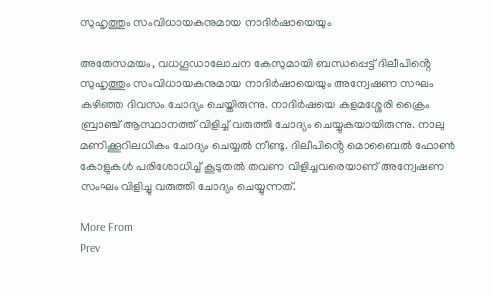സുഹൃത്തും സംവിധായകനുമായ നാദിർഷായെയും

അതേസമയം, വധഗൂഡാലോചന കേസുമായി ബന്ധപ്പെട്ട് ദിലീപിൻ്റെ സുഹൃത്തും സംവിധായകനുമായ നാദിർഷായെയും അന്വേഷണ സഘം കഴിഞ്ഞ ദിവസം ചോദ്യം ചെയ്തിരുന്നു. നാദിർഷയെ കളമശ്ശേരി ക്രൈം ബ്രാഞ്ച് ആസ്ഥാനത്ത് വിളിച്ച് വരുത്തി ചോദ്യം ചെയ്യുകയായിരുന്നു. നാലു മണിക്കൂറിലധികം ചോദ്യം ചെയ്യൽ നീണ്ടു. ദിലീപിൻ്റെ മൊബൈൽ ഫോൺ കോളുകൾ പരിശോധിച്ച് കൂടുതൽ തവണ വിളിച്ചവരെയാണ് അന്വേഷണ സംഘം വിളിച്ചു വരുത്തി ചോദ്യം ചെയ്യുന്നത്.

More From
Prev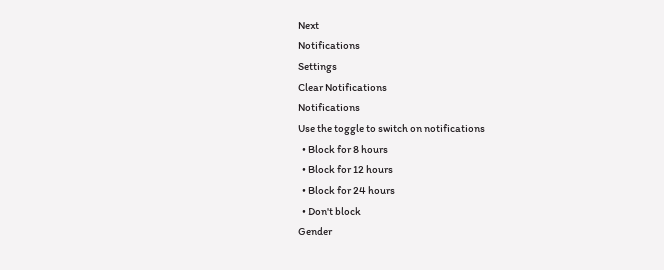Next
Notifications
Settings
Clear Notifications
Notifications
Use the toggle to switch on notifications
  • Block for 8 hours
  • Block for 12 hours
  • Block for 24 hours
  • Don't block
Gender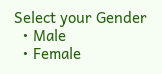Select your Gender
  • Male
  • Female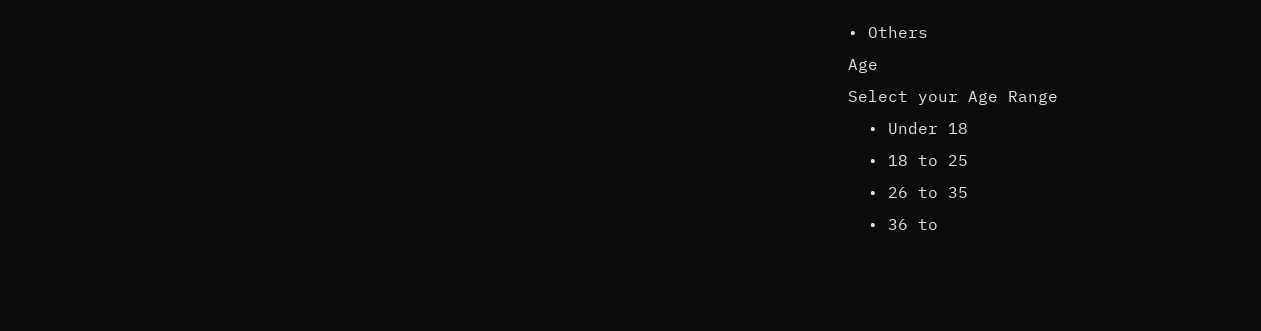• Others
Age
Select your Age Range
  • Under 18
  • 18 to 25
  • 26 to 35
  • 36 to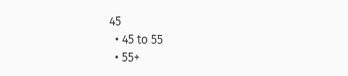45
  • 45 to 55
  • 55+